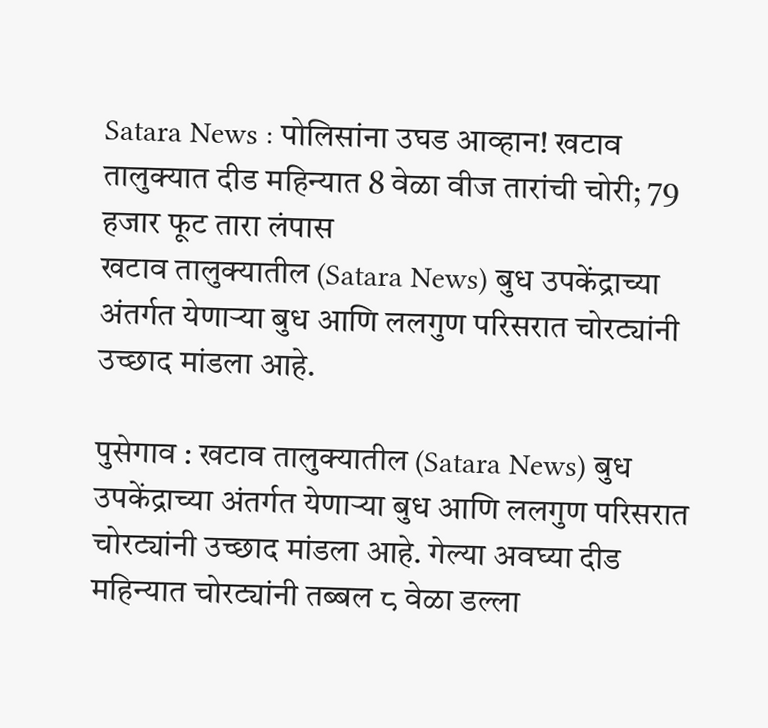Satara News : पोलिसांना उघड आव्हान! खटाव तालुक्यात दीड महिन्यात 8 वेळा वीज तारांची चोरी; 79 हजार फूट तारा लंपास
खटाव तालुक्यातील (Satara News) बुध उपकेंद्राच्या अंतर्गत येणाऱ्या बुध आणि ललगुण परिसरात चोरट्यांनी उच्छाद मांडला आहे.

पुसेगाव : खटाव तालुक्यातील (Satara News) बुध उपकेंद्राच्या अंतर्गत येणाऱ्या बुध आणि ललगुण परिसरात चोरट्यांनी उच्छाद मांडला आहे. गेल्या अवघ्या दीड महिन्यात चोरट्यांनी तब्बल ८ वेळा डल्ला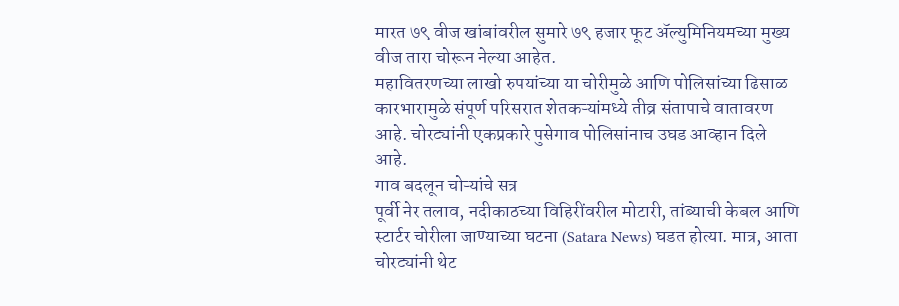मारत ७९ वीज खांबांवरील सुमारे ७९ हजार फूट ॲल्युमिनियमच्या मुख्य वीज तारा चोरून नेल्या आहेत.
महावितरणच्या लाखो रुपयांच्या या चोरीमुळे आणि पोलिसांच्या ढिसाळ कारभारामुळे संपूर्ण परिसरात शेतकऱ्यांमध्ये तीव्र संतापाचे वातावरण आहे. चोरट्यांनी एकप्रकारे पुसेगाव पोलिसांनाच उघड आव्हान दिले आहे.
गाव बदलून चोऱ्यांचे सत्र
पूर्वी नेर तलाव, नदीकाठच्या विहिरींवरील मोटारी, तांब्याची केबल आणि स्टार्टर चोरीला जाण्याच्या घटना (Satara News) घडत होत्या. मात्र, आता चोरट्यांनी थेट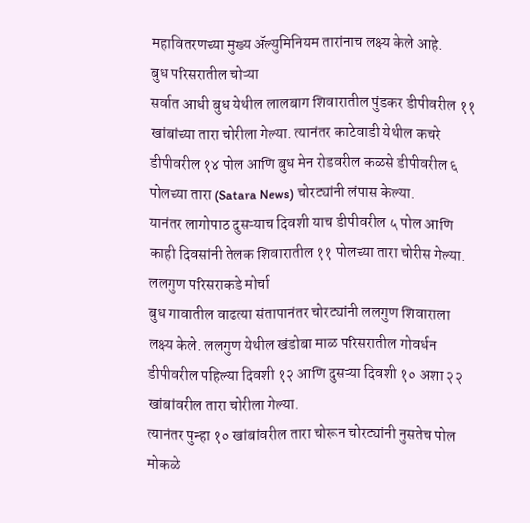महावितरणच्या मुख्य ॲल्युमिनियम तारांनाच लक्ष्य केले आहे.
बुध परिसरातील चोऱ्या
सर्वात आधी बुध येथील लालबाग शिवारातील पुंडकर डीपीवरील ११ खांबांच्या तारा चोरीला गेल्या. त्यानंतर काटेवाडी येथील कचरे डीपीवरील १४ पोल आणि बुध मेन रोडवरील कळसे डीपीवरील ६ पोलच्या तारा (Satara News) चोरट्यांनी लंपास केल्या.
यानंतर लागोपाठ दुसऱ्याच दिवशी याच डीपीवरील ५ पोल आणि काही दिवसांनी तेलक शिवारातील ११ पोलच्या तारा चोरीस गेल्या.
ललगुण परिसराकडे मोर्चा
बुध गावातील वाढत्या संतापानंतर चोरट्यांनी ललगुण शिवाराला लक्ष्य केले. ललगुण येथील खंडोबा माळ परिसरातील गोवर्धन डीपीवरील पहिल्या दिवशी १२ आणि दुसऱ्या दिवशी १० अशा २२ खांबांवरील तारा चोरीला गेल्या.
त्यानंतर पुन्हा १० खांबांवरील तारा चोरून चोरट्यांनी नुसतेच पोल मोकळे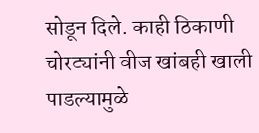सोडून दिले. काही ठिकाणी चोरट्यांनी वीज खांबही खाली पाडल्यामुळे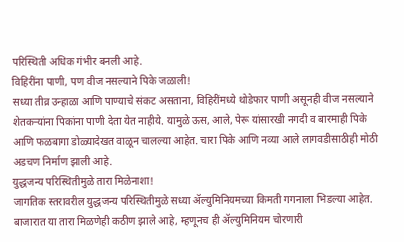परिस्थिती अधिक गंभीर बनली आहे.
विहिरींना पाणी, पण वीज नसल्याने पिके जळाली!
सध्या तीव्र उन्हाळा आणि पाण्याचे संकट असताना, विहिरींमध्ये थोडेफार पाणी असूनही वीज नसल्याने शेतकऱ्यांना पिकांना पाणी देता येत नाहीये. यामुळे ऊस, आले, पेरू यांसारखी नगदी व बारमाही पिके आणि फळबागा डोळ्यादेखत वाळून चालल्या आहेत. चारा पिके आणि नव्या आले लागवडीसाठीही मोठी अडचण निर्माण झाली आहे.
युद्धजन्य परिस्थितीमुळे तारा मिळेनाशा!
जागतिक स्तरावरील युद्धजन्य परिस्थितीमुळे सध्या ॲल्युमिनियमच्या किमती गगनाला भिडल्या आहेत. बाजारात या तारा मिळणेही कठीण झाले आहे, म्हणूनच ही ॲल्युमिनियम चोरणारी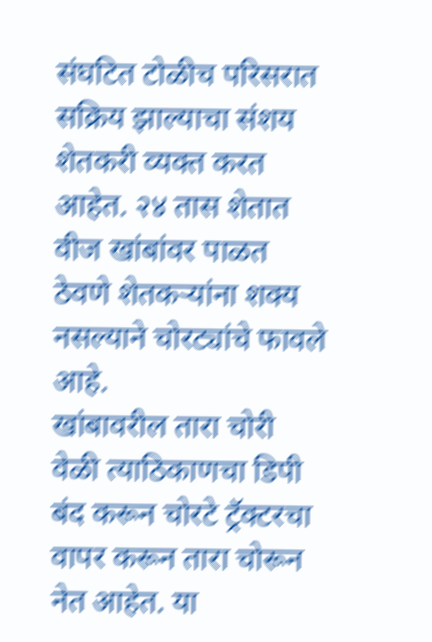संघटित टोळीच परिसरात सक्रिय झाल्याचा संशय शेतकरी व्यक्त करत आहेत. २४ तास शेतात वीज खांबांवर पाळत ठेवणे शेतकऱ्यांना शक्य नसल्याने चोरट्यांचे फावले आहे.
खांबावरील तारा चोरी वेळी त्याठिकाणचा डिपी बंद करून चोरटे ट्रॅक्टरचा वापर करून तारा चोरून नेत आहेत. या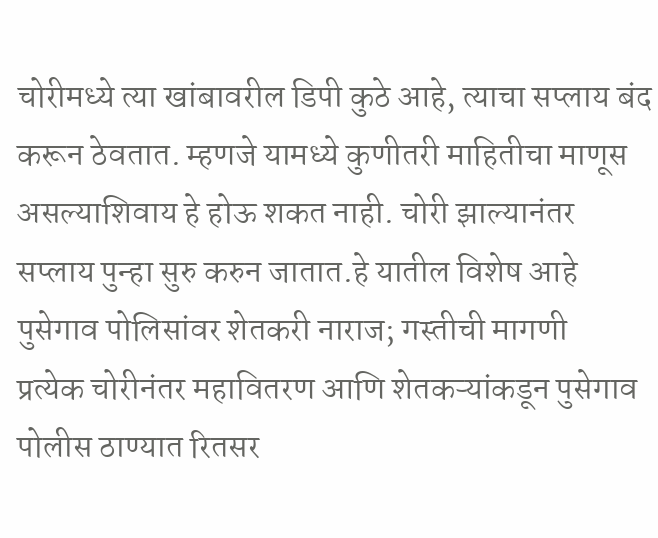चोरीमध्ये त्या खांबावरील डिपी कुठे आहे, त्याचा सप्लाय बंद करून ठेवतात. म्हणजे यामध्ये कुणीतरी माहितीचा माणूस असल्याशिवाय हे होऊ शकत नाही. चोरी झाल्यानंतर सप्लाय पुन्हा सुरु करुन जातात.हे यातील विशेष आहे
पुसेगाव पोलिसांवर शेतकरी नाराज; गस्तीची मागणी
प्रत्येक चोरीनंतर महावितरण आणि शेतकऱ्यांकडून पुसेगाव पोलीस ठाण्यात रितसर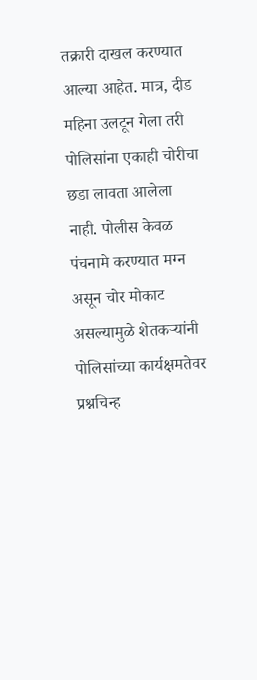तक्रारी दाखल करण्यात आल्या आहेत. मात्र, दीड महिना उलटून गेला तरी पोलिसांना एकाही चोरीचा छडा लावता आलेला नाही. पोलीस केवळ पंचनामे करण्यात मग्न असून चोर मोकाट असल्यामुळे शेतकऱ्यांनी पोलिसांच्या कार्यक्षमतेवर प्रश्नचिन्ह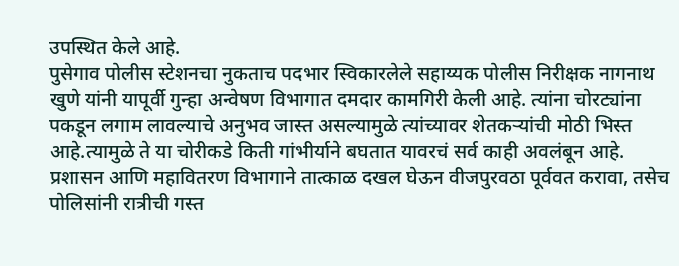उपस्थित केले आहे.
पुसेगाव पोलीस स्टेशनचा नुकताच पदभार स्विकारलेले सहाय्यक पोलीस निरीक्षक नागनाथ खुणे यांनी यापूर्वी गुन्हा अन्वेषण विभागात दमदार कामगिरी केली आहे. त्यांना चोरट्यांना पकडून लगाम लावल्याचे अनुभव जास्त असल्यामुळे त्यांच्यावर शेतकऱ्यांची मोठी भिस्त आहे.त्यामुळे ते या चोरीकडे किती गांभीर्याने बघतात यावरचं सर्व काही अवलंबून आहे.
प्रशासन आणि महावितरण विभागाने तात्काळ दखल घेऊन वीजपुरवठा पूर्ववत करावा, तसेच पोलिसांनी रात्रीची गस्त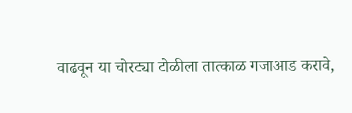वाढवून या चोरट्या टोळीला तात्काळ गजाआड करावे,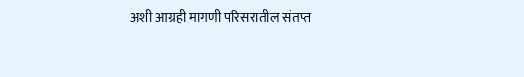अशी आग्रही मागणी परिसरातील संतप्त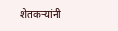शेतकऱ्यांनी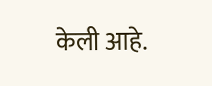केली आहे.